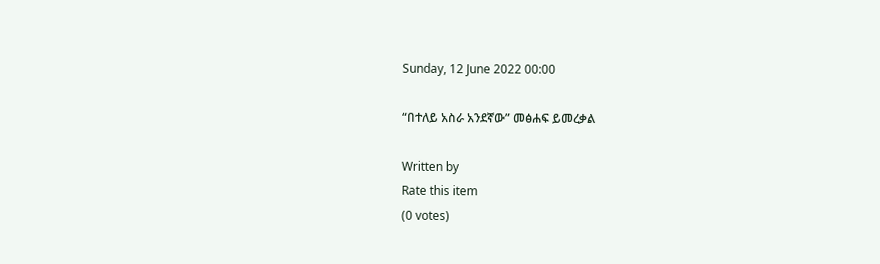Sunday, 12 June 2022 00:00

“በተለይ አስራ አንደኛው” መፅሐፍ ይመረቃል

Written by
Rate this item
(0 votes)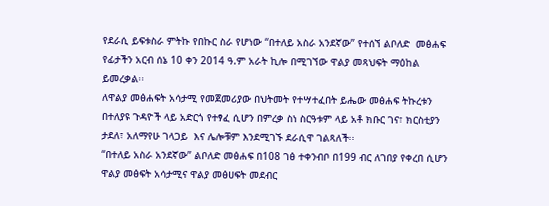የደራሲ ይፍቱስራ ምትኩ የበኩር ስራ የሆነው “በተለይ አስራ አንደኛው” የተሰኘ ልቦለድ  መፅሐፍ የፊታችን አርብ ሰኔ 10 ቀን 2014 ዓ.ም አራት ኪሎ በሚገኘው ዋልያ መጻህፍት ማዕከል ይመረቃል፡፡
ለዋልያ መፅሐፍት አሳታሚ የመጀመሪያው በህትመት የተሣተፈበት ይሔው መፅሐፍ ትኩረቱን በተለያዩ ጉዳዮች ላይ አድርጎ የተፃፈ ሲሆን በምረቃ ስነ ስርዓቱም ላይ አቶ ክቡር ገና፣ ክርስቲያን ታደለ፣ አለማየሁ ገላጋይ  እና ሌሎቹም እንደሚገኙ ደራሲዋ ገልጻለች፡፡
“በተለይ አስራ አንደኛው” ልቦለድ መፅሐፍ በ108 ገፅ ተቀንብቦ በ199 ብር ለገበያ የቀረበ ሲሆን ዋልያ መፅፍት አሳታሚና ዋልያ መፅሀፍት መደብር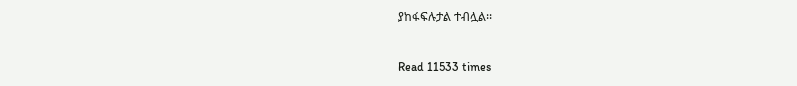ያከፋፍሉታል ተብሏል፡፡


Read 11533 times